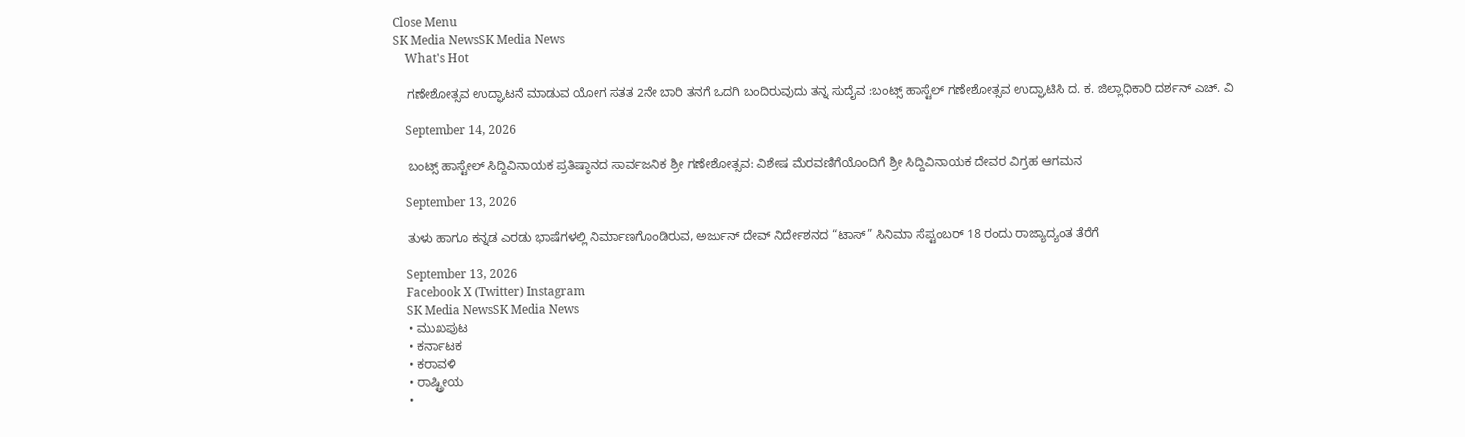Close Menu
SK Media NewsSK Media News
    What's Hot

    ಗಣೇಶೋತ್ಸವ ಉದ್ಘಾಟನೆ ಮಾಡುವ ಯೋಗ ಸತತ 2ನೇ ಬಾರಿ ತನಗೆ ಒದಗಿ ಬಂದಿರುವುದು ತನ್ನ ಸುದೈವ :ಬಂಟ್ಸ್ ಹಾಸ್ಟೆಲ್ ಗಣೇಶೋತ್ಸವ ಉದ್ಘಾಟಿಸಿ ದ. ಕ. ಜಿಲ್ಲಾಧಿಕಾರಿ ದರ್ಶನ್ ಎಚ್. ವಿ

    September 14, 2026

    ಬಂಟ್ಸ್ ಹಾಸ್ಟೇಲ್ ಸಿದ್ದಿವಿನಾಯಕ ಪ್ರತಿಷ್ಠಾನದ ಸಾರ್ವಜನಿಕ ಶ್ರೀ ಗಣೇಶೋತ್ಸವ: ವಿಶೇಷ ಮೆರವಣಿಗೆಯೊಂದಿಗೆ ಶ್ರೀ ಸಿದ್ದಿವಿನಾಯಕ ದೇವರ ವಿಗ್ರಹ ಆಗಮನ

    September 13, 2026

    ತುಳು ಹಾಗೂ ಕನ್ನಡ ಎರಡು ಭಾಷೆಗಳಲ್ಲಿ ನಿರ್ಮಾಣಗೊಂಡಿರುವ, ಅರ್ಜುನ್ ದೇವ್ ನಿರ್ದೇಶನದ “ಟಾಸ್” ಸಿನಿಮಾ ಸೆಪ್ಟಂಬರ್ 18 ರಂದು ರಾಜ್ಯಾದ್ಯಂತ ತೆರೆಗೆ

    September 13, 2026
    Facebook X (Twitter) Instagram
    SK Media NewsSK Media News
    • ಮುಖಪುಟ
    • ಕರ್ನಾಟಕ
    • ಕರಾವಳಿ
    • ರಾಷ್ಟ್ರೀಯ
    •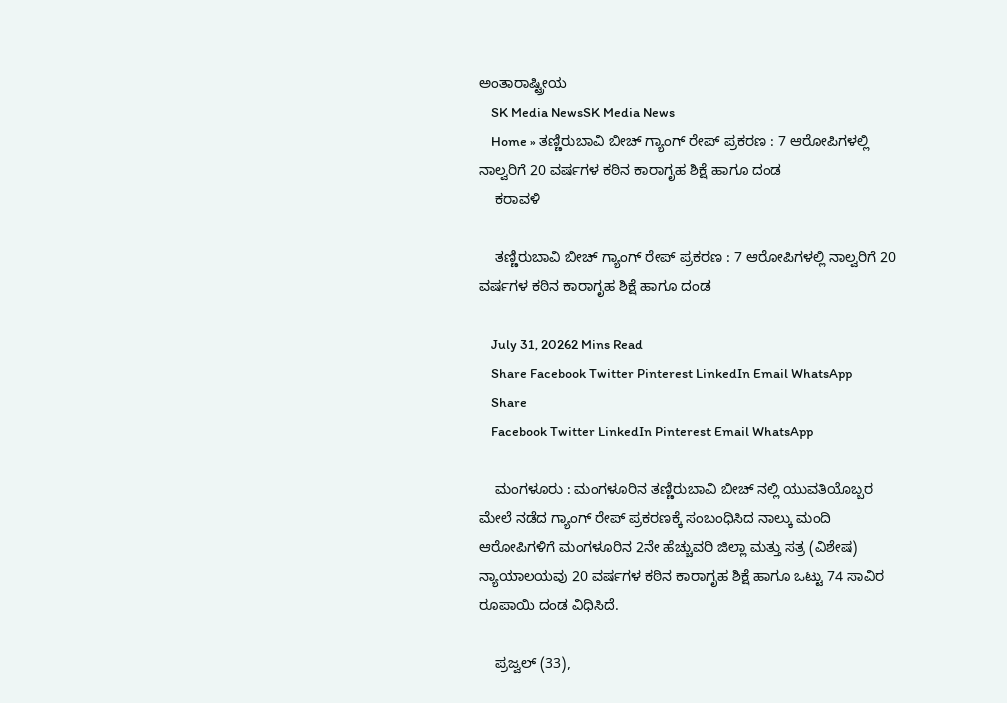ಅಂತಾರಾಷ್ಟ್ರೀಯ
    SK Media NewsSK Media News
    Home » ತಣ್ಣಿರುಬಾವಿ ಬೀಚ್ ಗ್ಯಾಂಗ್ ರೇಪ್ ಪ್ರಕರಣ : 7 ಆರೋಪಿಗಳಲ್ಲಿ ನಾಲ್ವರಿಗೆ 20 ವರ್ಷಗಳ ಕಠಿನ ಕಾರಾಗೃಹ ಶಿಕ್ಷೆ ಹಾಗೂ ದಂಡ
    ಕರಾವಳಿ

    ತಣ್ಣಿರುಬಾವಿ ಬೀಚ್ ಗ್ಯಾಂಗ್ ರೇಪ್ ಪ್ರಕರಣ : 7 ಆರೋಪಿಗಳಲ್ಲಿ ನಾಲ್ವರಿಗೆ 20 ವರ್ಷಗಳ ಕಠಿನ ಕಾರಾಗೃಹ ಶಿಕ್ಷೆ ಹಾಗೂ ದಂಡ

    July 31, 20262 Mins Read
    Share Facebook Twitter Pinterest LinkedIn Email WhatsApp
    Share
    Facebook Twitter LinkedIn Pinterest Email WhatsApp

    ಮಂಗಳೂರು : ಮಂಗಳೂರಿನ ತಣ್ಣಿರುಬಾವಿ ಬೀಚ್ ನಲ್ಲಿ ಯುವತಿಯೊಬ್ಬರ ಮೇಲೆ ನಡೆದ ಗ್ಯಾಂಗ್ ರೇಪ್ ಪ್ರಕರಣಕ್ಕೆ ಸಂಬಂಧಿಸಿದ ನಾಲ್ಕು ಮಂದಿ ಆರೋಪಿಗಳಿಗೆ ಮಂಗಳೂರಿನ 2ನೇ ಹೆಚ್ಚುವರಿ ಜಿಲ್ಲಾ ಮತ್ತು ಸತ್ರ (ವಿಶೇಷ) ನ್ಯಾಯಾಲಯವು 20 ವರ್ಷಗಳ ಕಠಿನ ಕಾರಾಗೃಹ ಶಿಕ್ಷೆ ಹಾಗೂ ಒಟ್ಟು 74 ಸಾವಿರ ರೂಪಾಯಿ ದಂಡ ವಿಧಿಸಿದೆ.

    ಪ್ರಜ್ವಲ್ (33),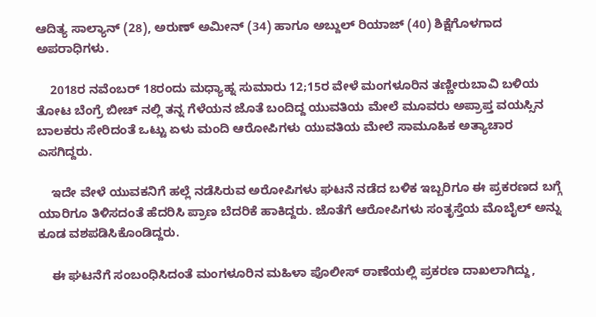ಆದಿತ್ಯ ಸಾಲ್ಯಾನ್ (28), ಅರುಣ್ ಅಮೀನ್ (34) ಹಾಗೂ ಅಬ್ದುಲ್ ರಿಯಾಜ್ (40) ಶಿಕ್ಷೆಗೊಳಗಾದ ಅಪರಾಧಿಗಳು.

    2018ರ ನವೆಂಬರ್ 18ರಂದು ಮಧ್ಯಾಹ್ನ ಸುಮಾರು 12;15ರ ವೇಳೆ ಮಂಗಳೂರಿನ ತಣ್ಣೀರುಬಾವಿ ಬಳಿಯ ತೋಟ ಬೆಂಗ್ರೆ ಬೀಚ್ ನಲ್ಲಿ ತನ್ನ ಗೆಳೆಯನ ಜೊತೆ ಬಂದಿದ್ದ ಯುವತಿಯ ಮೇಲೆ ಮೂವರು ಅಪ್ರಾಪ್ತ ವಯಸ್ಸಿನ ಬಾಲಕರು ಸೇರಿದಂತೆ ಒಟ್ಟು ಏಳು ಮಂದಿ ಆರೋಪಿಗಳು ಯುವತಿಯ ಮೇಲೆ ಸಾಮೂಹಿಕ ಅತ್ಯಾಚಾರ ಎಸಗಿದ್ದರು.

    ಇದೇ ವೇಳೆ ಯುವಕನಿಗೆ ಹಲ್ಲೆ ನಡೆಸಿರುವ ಅರೋಪಿಗಳು ಘಟನೆ ನಡೆದ ಬಳಿಕ ಇಬ್ಬರಿಗೂ ಈ ಪ್ರಕರಣದ ಬಗ್ಗೆ ಯಾರಿಗೂ ತಿಳಿಸದಂತೆ ಹೆದರಿಸಿ ಪ್ರಾಣ ಬೆದರಿಕೆ ಹಾಕಿದ್ದರು. ಜೊತೆಗೆ ಆರೋಪಿಗಳು ಸಂತೃಸ್ತೆಯ ಮೊಬೈಲ್ ಅನ್ನು ಕೂಡ ವಶಪಡಿಸಿಕೊಂಡಿದ್ದರು.

    ಈ ಘಟನೆಗೆ ಸಂಬಂಧಿಸಿದಂತೆ ಮಂಗಳೂರಿನ ಮಹಿಳಾ ಪೊಲೀಸ್ ಠಾಣೆಯಲ್ಲಿ ಪ್ರಕರಣ ದಾಖಲಾಗಿದ್ದು,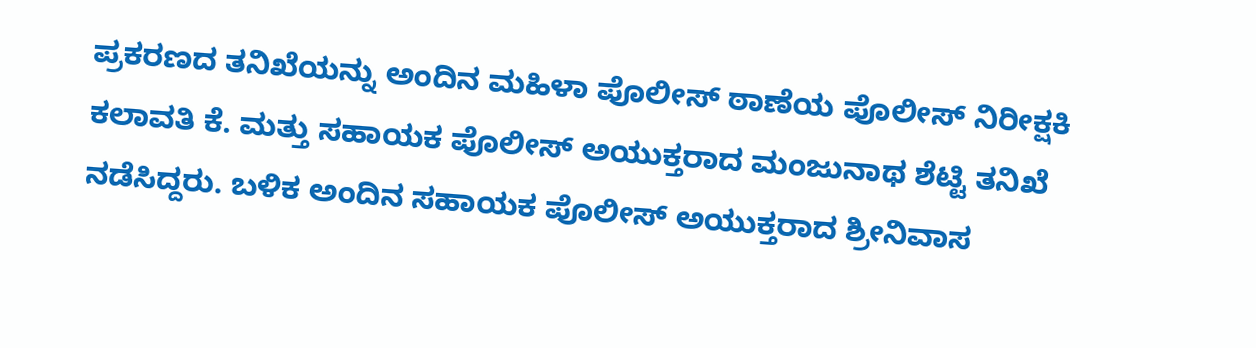ಪ್ರಕರಣದ ತನಿಖೆಯನ್ನು ಅಂದಿನ ಮಹಿಳಾ ಪೊಲೀಸ್ ಠಾಣೆಯ ಪೊಲೀಸ್ ನಿರೀಕ್ಷಕಿ ಕಲಾವತಿ ಕೆ. ಮತ್ತು ಸಹಾಯಕ ಪೊಲೀಸ್ ಅಯುಕ್ತರಾದ ಮಂಜುನಾಥ ಶೆಟ್ಟಿ ತನಿಖೆ ನಡೆಸಿದ್ದರು. ಬಳಿಕ ಅಂದಿನ ಸಹಾಯಕ ಪೊಲೀಸ್ ಅಯುಕ್ತರಾದ ಶ್ರೀನಿವಾಸ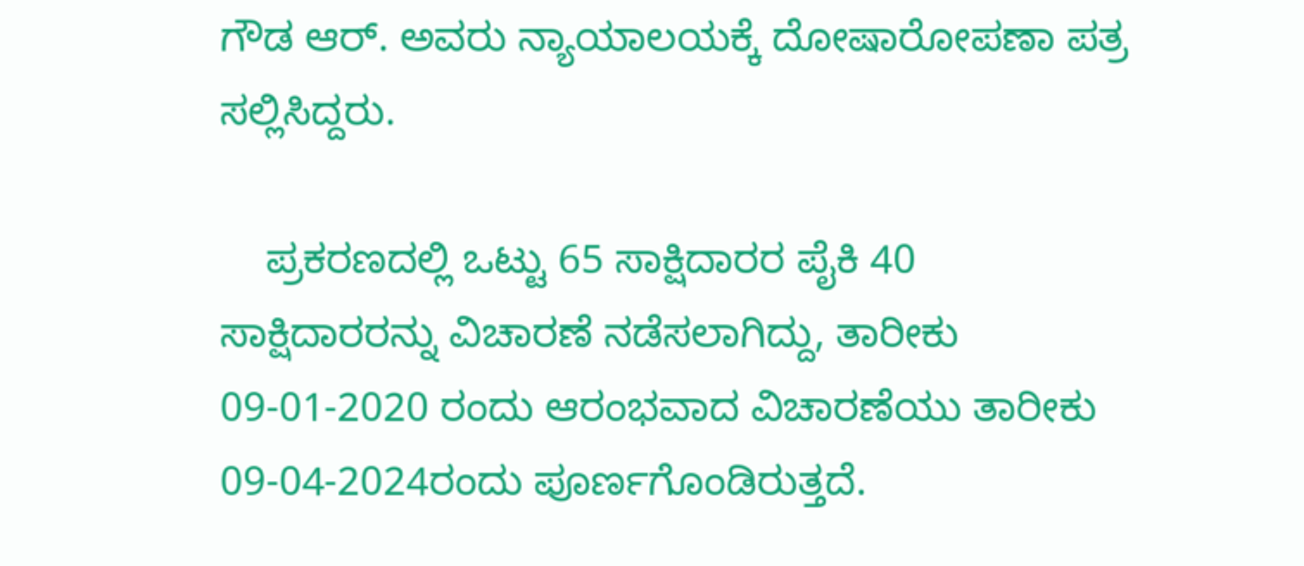ಗೌಡ ಆರ್. ಅವರು ನ್ಯಾಯಾಲಯಕ್ಕೆ ದೋಷಾರೋಪಣಾ ಪತ್ರ ಸಲ್ಲಿಸಿದ್ದರು.

    ಪ್ರಕರಣದಲ್ಲಿ ಒಟ್ಟು 65 ಸಾಕ್ಷಿದಾರರ ಪೈಕಿ 40 ಸಾಕ್ಷಿದಾರರನ್ನು ವಿಚಾರಣೆ ನಡೆಸಲಾಗಿದ್ದು, ತಾರೀಕು 09-01-2020 ರಂದು ಆರಂಭವಾದ ವಿಚಾರಣೆಯು ತಾರೀಕು 09-04-2024ರಂದು ಪೂರ್ಣಗೊಂಡಿರುತ್ತದೆ.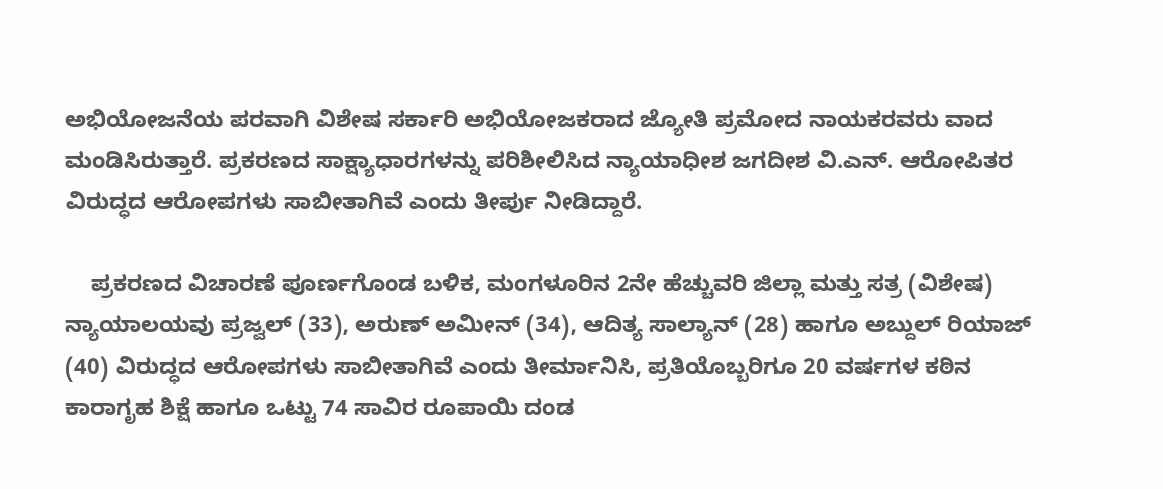ಅಭಿಯೋಜನೆಯ ಪರವಾಗಿ ವಿಶೇಷ ಸರ್ಕಾರಿ ಅಭಿಯೋಜಕರಾದ ಜ್ಯೋತಿ ಪ್ರಮೋದ ನಾಯಕರವರು ವಾದ ಮಂಡಿಸಿರುತ್ತಾರೆ. ಪ್ರಕರಣದ ಸಾಕ್ಷ್ಯಾಧಾರಗಳನ್ನು ಪರಿಶೀಲಿಸಿದ ನ್ಯಾಯಾಧೀಶ ಜಗದೀಶ ವಿ.ಎನ್. ಆರೋಪಿತರ ವಿರುದ್ಧದ ಆರೋಪಗಳು ಸಾಬೀತಾಗಿವೆ ಎಂದು ತೀರ್ಪು ನೀಡಿದ್ದಾರೆ.

    ಪ್ರಕರಣದ ವಿಚಾರಣೆ ಪೂರ್ಣಗೊಂಡ ಬಳಿಕ, ಮಂಗಳೂರಿನ 2ನೇ ಹೆಚ್ಚುವರಿ ಜಿಲ್ಲಾ ಮತ್ತು ಸತ್ರ (ವಿಶೇಷ) ನ್ಯಾಯಾಲಯವು ಪ್ರಜ್ವಲ್ (33), ಅರುಣ್ ಅಮೀನ್ (34), ಆದಿತ್ಯ ಸಾಲ್ಯಾನ್ (28) ಹಾಗೂ ಅಬ್ದುಲ್ ರಿಯಾಜ್ (40) ವಿರುದ್ಧದ ಆರೋಪಗಳು ಸಾಬೀತಾಗಿವೆ ಎಂದು ತೀರ್ಮಾನಿಸಿ, ಪ್ರತಿಯೊಬ್ಬರಿಗೂ 20 ವರ್ಷಗಳ ಕಠಿನ ಕಾರಾಗೃಹ ಶಿಕ್ಷೆ ಹಾಗೂ ಒಟ್ಟು 74 ಸಾವಿರ ರೂಪಾಯಿ ದಂಡ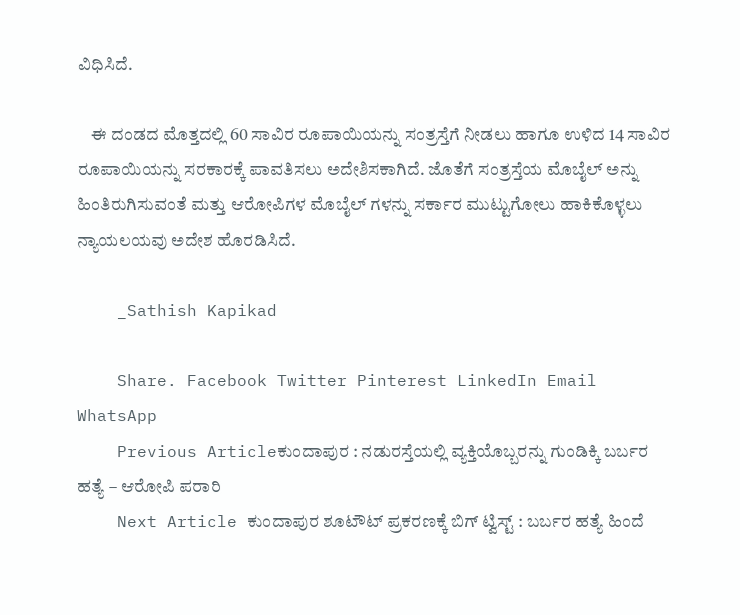ವಿಧಿಸಿದೆ.

    ಈ ದಂಡದ ಮೊತ್ತದಲ್ಲಿ 60 ಸಾವಿರ ರೂಪಾಯಿಯನ್ನು ಸಂತ್ರಸ್ತೆಗೆ ನೀಡಲು ಹಾಗೂ ಉಳಿದ 14 ಸಾವಿರ ರೂಪಾಯಿಯನ್ನು ಸರಕಾರಕ್ಕೆ ಪಾವತಿಸಲು ಅದೇಶಿಸಕಾಗಿದೆ. ಜೊತೆಗೆ ಸಂತ್ರಸ್ತೆಯ ಮೊಬೈಲ್ ಅನ್ನು ಹಿಂತಿರುಗಿಸುವಂತೆ ಮತ್ತು ಆರೋಪಿಗಳ ಮೊಬೈಲ್ ಗಳನ್ನು ಸರ್ಕಾರ ಮುಟ್ಟುಗೋಲು ಹಾಕಿಕೊಳ್ಳಲು ನ್ಯಾಯಲಯವು ಅದೇಶ ಹೊರಡಿಸಿದೆ.

    _Sathish Kapikad

    Share. Facebook Twitter Pinterest LinkedIn Email WhatsApp
    Previous Articleಕುಂದಾಪುರ : ನಡುರಸ್ತೆಯಲ್ಲಿ ವ್ಯಕ್ತಿಯೊಬ್ಬರನ್ನು ಗುಂಡಿಕ್ಕಿ ಬರ್ಬರ ಹತ್ಯೆ – ಆರೋಪಿ ಪರಾರಿ
    Next Article ಕುಂದಾಪುರ ಶೂಟೌಟ್ ಪ್ರಕರಣಕ್ಕೆ ಬಿಗ್ ಟ್ವಿಸ್ಟ್ : ಬರ್ಬರ ಹತ್ಯೆ ಹಿಂದೆ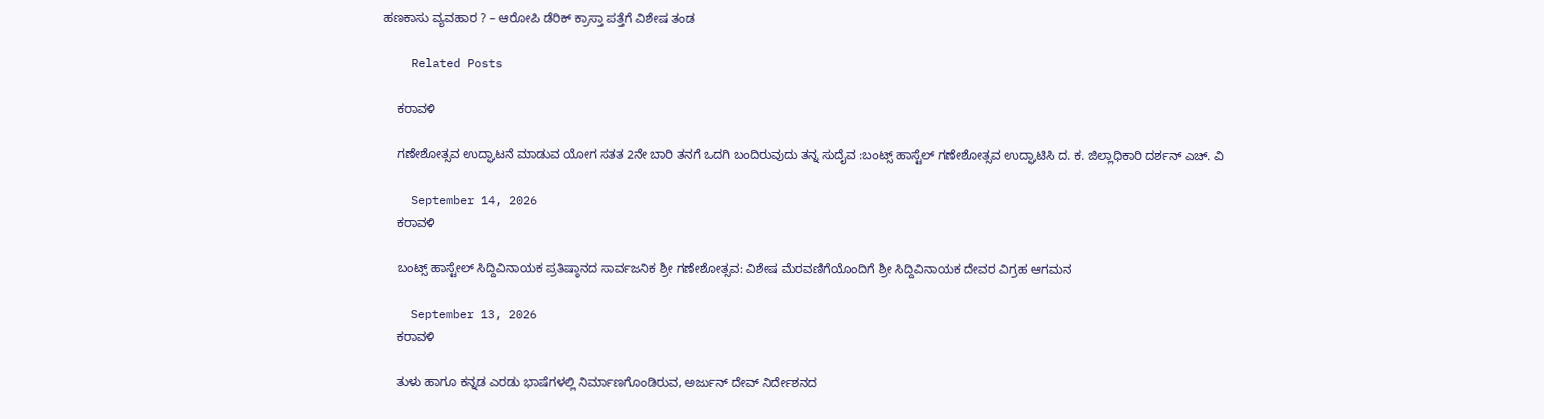ಹಣಕಾಸು ವ್ಯವಹಾರ ? – ಆರೋಪಿ ಡೆರಿಕ್ ಕ್ರಾಸ್ತಾ ಪತ್ತೆಗೆ ವಿಶೇಷ ತಂಡ

    Related Posts

    ಕರಾವಳಿ

    ಗಣೇಶೋತ್ಸವ ಉದ್ಘಾಟನೆ ಮಾಡುವ ಯೋಗ ಸತತ 2ನೇ ಬಾರಿ ತನಗೆ ಒದಗಿ ಬಂದಿರುವುದು ತನ್ನ ಸುದೈವ :ಬಂಟ್ಸ್ ಹಾಸ್ಟೆಲ್ ಗಣೇಶೋತ್ಸವ ಉದ್ಘಾಟಿಸಿ ದ. ಕ. ಜಿಲ್ಲಾಧಿಕಾರಿ ದರ್ಶನ್ ಎಚ್. ವಿ

    September 14, 2026
    ಕರಾವಳಿ

    ಬಂಟ್ಸ್ ಹಾಸ್ಟೇಲ್ ಸಿದ್ದಿವಿನಾಯಕ ಪ್ರತಿಷ್ಠಾನದ ಸಾರ್ವಜನಿಕ ಶ್ರೀ ಗಣೇಶೋತ್ಸವ: ವಿಶೇಷ ಮೆರವಣಿಗೆಯೊಂದಿಗೆ ಶ್ರೀ ಸಿದ್ದಿವಿನಾಯಕ ದೇವರ ವಿಗ್ರಹ ಆಗಮನ

    September 13, 2026
    ಕರಾವಳಿ

    ತುಳು ಹಾಗೂ ಕನ್ನಡ ಎರಡು ಭಾಷೆಗಳಲ್ಲಿ ನಿರ್ಮಾಣಗೊಂಡಿರುವ, ಅರ್ಜುನ್ ದೇವ್ ನಿರ್ದೇಶನದ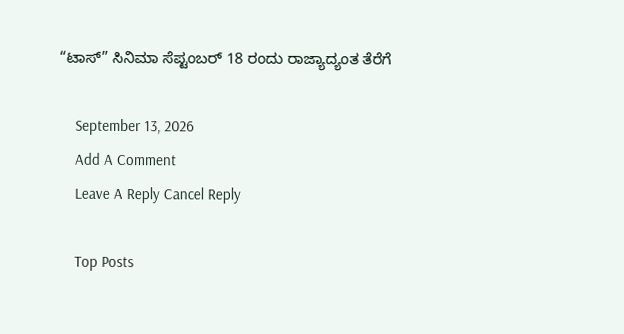“ಟಾಸ್” ಸಿನಿಮಾ ಸೆಪ್ಟಂಬರ್ 18 ರಂದು ರಾಜ್ಯಾದ್ಯಂತ ತೆರೆಗೆ

    September 13, 2026
    Add A Comment
    Leave A Reply Cancel Reply

    Top Posts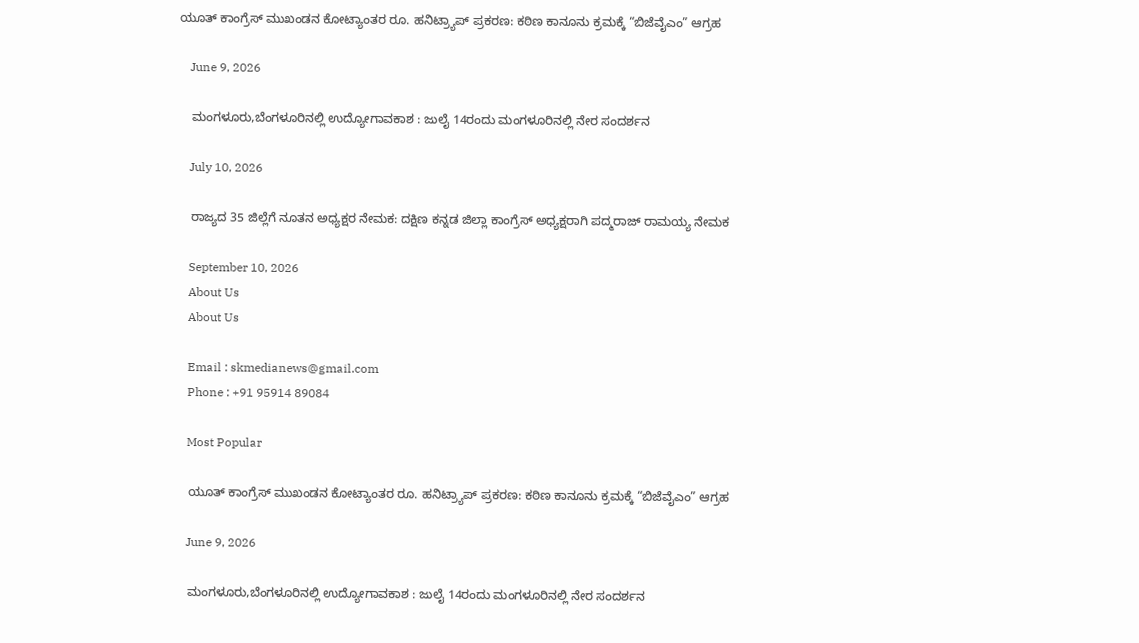ಯೂತ್ ಕಾಂಗ್ರೆಸ್ ಮುಖಂಡನ ಕೋಟ್ಯಾಂತರ ರೂ. ಹನಿಟ್ರ್ಯಾಪ್ ಪ್ರಕರಣ: ಕಠಿಣ ಕಾನೂನು ಕ್ರಮಕ್ಕೆ “ಬಿಜೆವೈಎಂ” ಆಗ್ರಹ

    June 9, 2026

    ಮಂಗಳೂರು,ಬೆಂಗಳೂರಿನಲ್ಲಿ ಉದ್ಯೋಗಾವಕಾಶ : ಜುಲೈ 14ರಂದು ಮಂಗಳೂರಿನಲ್ಲಿ ನೇರ ಸಂದರ್ಶನ

    July 10, 2026

    ರಾಜ್ಯದ 35 ಜಿಲ್ಲೆಗೆ ನೂತನ ಅಧ್ಯಕ್ಷರ ನೇಮಕ: ದಕ್ಷಿಣ ಕನ್ನಡ ಜಿಲ್ಲಾ ಕಾಂಗ್ರೆಸ್ ಅಧ್ಯಕ್ಷರಾಗಿ ಪದ್ಮರಾಜ್ ರಾಮಯ್ಯ ನೇಮಕ

    September 10, 2026
    About Us
    About Us

    Email : skmedianews@gmail.com
    Phone : +91 95914 89084

    Most Popular

    ಯೂತ್ ಕಾಂಗ್ರೆಸ್ ಮುಖಂಡನ ಕೋಟ್ಯಾಂತರ ರೂ. ಹನಿಟ್ರ್ಯಾಪ್ ಪ್ರಕರಣ: ಕಠಿಣ ಕಾನೂನು ಕ್ರಮಕ್ಕೆ “ಬಿಜೆವೈಎಂ” ಆಗ್ರಹ

    June 9, 2026

    ಮಂಗಳೂರು,ಬೆಂಗಳೂರಿನಲ್ಲಿ ಉದ್ಯೋಗಾವಕಾಶ : ಜುಲೈ 14ರಂದು ಮಂಗಳೂರಿನಲ್ಲಿ ನೇರ ಸಂದರ್ಶನ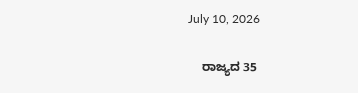July 10, 2026

    ರಾಜ್ಯದ 35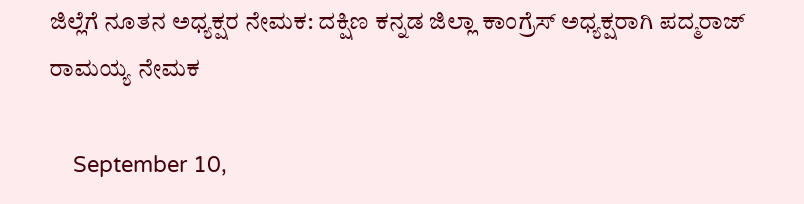ಜಿಲ್ಲೆಗೆ ನೂತನ ಅಧ್ಯಕ್ಷರ ನೇಮಕ: ದಕ್ಷಿಣ ಕನ್ನಡ ಜಿಲ್ಲಾ ಕಾಂಗ್ರೆಸ್ ಅಧ್ಯಕ್ಷರಾಗಿ ಪದ್ಮರಾಜ್ ರಾಮಯ್ಯ ನೇಮಕ

    September 10,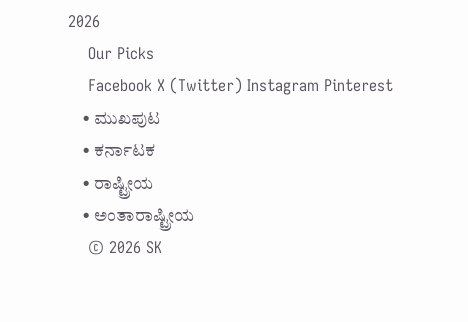2026
    Our Picks
    Facebook X (Twitter) Instagram Pinterest
    • ಮುಖಪುಟ
    • ಕರ್ನಾಟಕ
    • ರಾಷ್ಟ್ರೀಯ
    • ಅಂತಾರಾಷ್ಟ್ರೀಯ
    © 2026 SK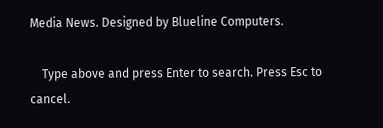Media News. Designed by Blueline Computers.

    Type above and press Enter to search. Press Esc to cancel.